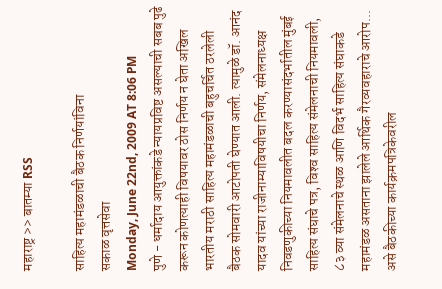महाराष्ट्र >> बातम्या RSS

साहित्य महामंडळाची बैठक निर्णयांविना
सकाळ वृत्तसेवा
Monday, June 22nd, 2009 AT 8:06 PM
पुणे - धर्मादाय आयुक्तांकडे न्यायप्रविष्ट असल्याची सबब पुढे करून कोणत्याही विषयावर ठोस निर्णय न घेता अखिल भारतीय मराठी साहित्य महामंडळाची बहुचर्चित ठरलेली बैठक सोमवारी आटोपती घेण्यात आली. त्यामुळे डॉ. आनंद यादव यांच्या राजीनाम्याविषयीचा निर्णय, संमेलनाध्यक्ष निवडणुकीच्या नियमावलीत बदल करण्यासंदर्भातील मुंबई साहित्य संघाचे पत्र, विश्‍व साहित्य संमेलनाची नियमावली, ८३ व्या संमेलनाचे स्थळ आणि विदर्भ साहित्य संघाकडे महामंडळ असताना झालेले आर्थिक गैरव्यवहाराचे आरोप... असे बैठकीच्या कार्यक्रमपत्रिकेवरील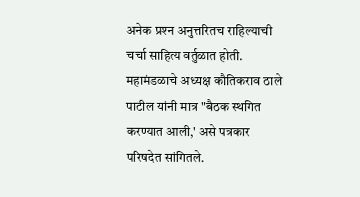अनेक प्रश्‍न अनुत्तरितच राहिल्याची चर्चा साहित्य वर्तुळात होती. महामंडळाचे अध्यक्ष कौतिकराव ठाले पाटील यांनी मात्र "बैठक स्थगित करण्यात आली,' असे पत्रकार परिषदेत सांगितले.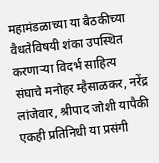महामंडळाच्या या बैठकीच्या वैधतेविषयी शंका उपस्थित करणाऱ्या विदर्भ साहित्य संघाचे मनोहर म्हैसाळकर, नरेंद्र लांजेवार, श्रीपाद जोशी यापैकी एकही प्रतिनिधी या प्रसंगी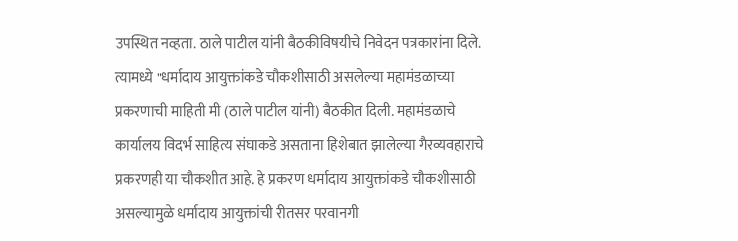उपस्थित नव्हता. ठाले पाटील यांनी बैठकीविषयीचे निवेदन पत्रकारांना दिले. त्यामध्ये "धर्मादाय आयुक्तांकडे चौकशीसाठी असलेल्या महामंडळाच्या प्रकरणाची माहिती मी (ठाले पाटील यांनी) बैठकीत दिली. महामंडळाचे कार्यालय विदर्भ साहित्य संघाकडे असताना हिशेबात झालेल्या गैरव्यवहाराचे प्रकरणही या चौकशीत आहे. हे प्रकरण धर्मादाय आयुक्तांकडे चौकशीसाठी असल्यामुळे धर्मादाय आयुक्तांची रीतसर परवानगी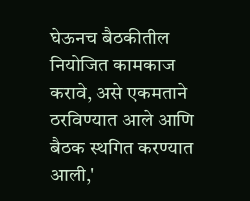घेऊनच बैठकीतील नियोजित कामकाज करावे, असे एकमताने ठरविण्यात आले आणि बैठक स्थगित करण्यात आली,'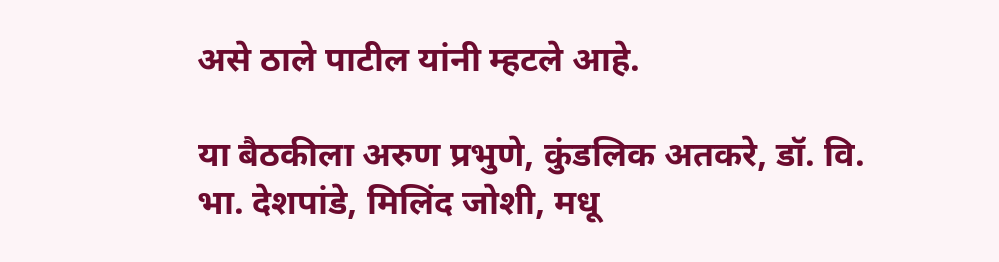असे ठाले पाटील यांनी म्हटले आहे.

या बैठकीला अरुण प्रभुणे, कुंडलिक अतकरे, डॉ. वि. भा. देशपांडे, मिलिंद जोशी, मधू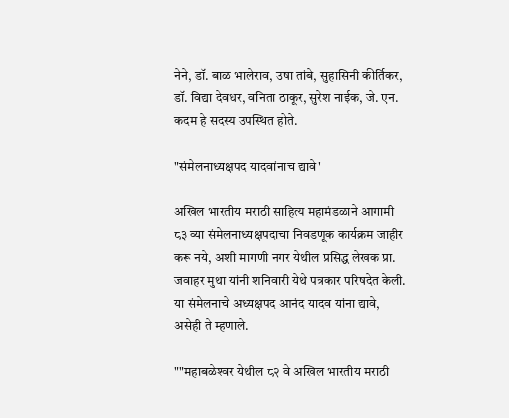नेने, डॉ. बाळ भालेराव, उषा तांबे, सुहासिनी कीर्तिकर, डॉ. विद्या देवधर, वनिता ठाकूर, सुरेश नाईक, जे. एन. कदम हे सदस्य उपस्थित होते.

"संमेलनाध्यक्षपद यादवांनाच द्यावे'

अखिल भारतीय मराठी साहित्य महामंडळाने आगामी ८३ व्या संमेलनाध्यक्षपदाचा निवडणूक कार्यक्रम जाहीर करू नये, अशी मागणी नगर येथील प्रसिद्ध लेखक प्रा. जवाहर मुथा यांनी शनिवारी येथे पत्रकार परिषदेत केली. या संमेलनाचे अध्यक्षपद आनंद यादव यांना द्यावे, असेही ते म्हणाले.

""महाबळेश्‍वर येथील ८२ वे अखिल भारतीय मराठी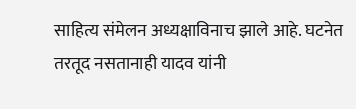साहित्य संमेलन अध्यक्षाविनाच झाले आहे. घटनेत तरतूद नसतानाही यादव यांनी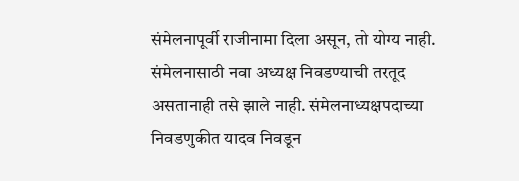संमेलनापूर्वी राजीनामा दिला असून, तो योग्य नाही. संमेलनासाठी नवा अध्यक्ष निवडण्याची तरतूद असतानाही तसे झाले नाही. संमेलनाध्यक्षपदाच्या निवडणुकीत यादव निवडून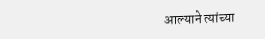आल्याने त्यांच्या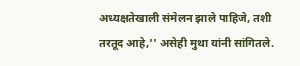अध्यक्षतेखाली संमेलन झाले पाहिजे, तशी तरतूद आहे,'' असेही मुथा यांनी सांगितले.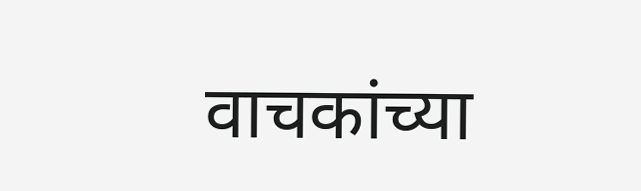वाचकांच्या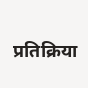प्रतिक्रिया